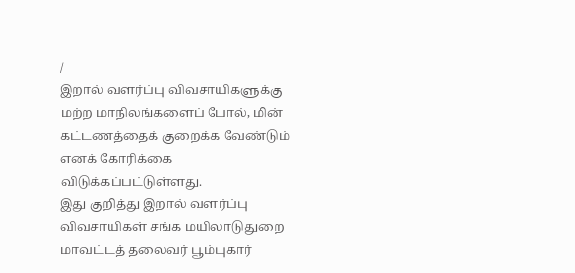/
இறால் வளர்ப்பு விவசாயிகளுக்கு மற்ற மாநிலங்களைப் போல், மின் கட்டணத்தைக் குறைக்க வேண்டும் எனக் கோரிக்கை விடுக்கப்பட்டுள்ளது.
இது குறித்து இறால் வளர்ப்பு விவசாயிகள் சங்க மயிலாடுதுறை மாவட்டத் தலைவர் பூம்புகார்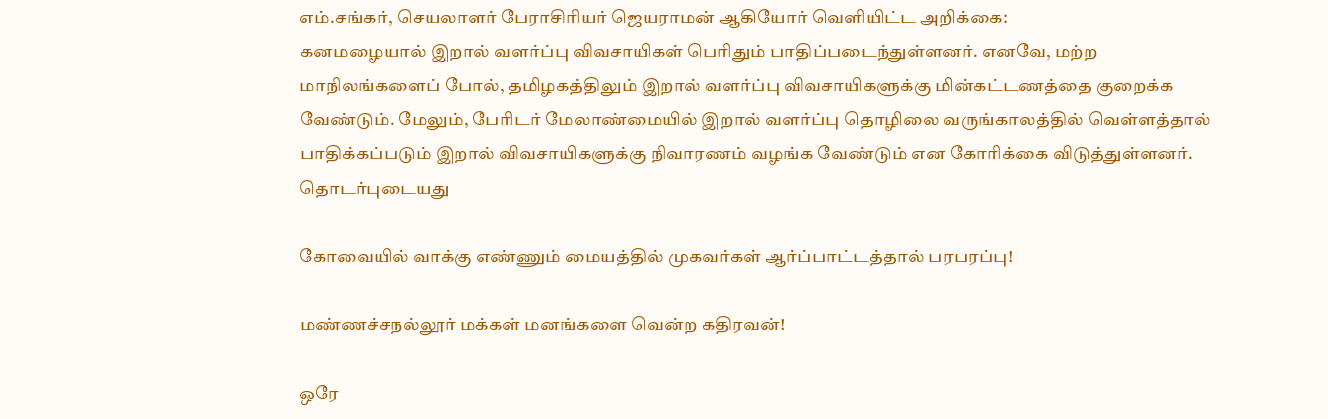எம்.சங்கர், செயலாளர் பேராசிரியர் ஜெயராமன் ஆகியோர் வெளியிட்ட அறிக்கை:
கனமழையால் இறால் வளர்ப்பு விவசாயிகள் பெரிதும் பாதிப்படைந்துள்ளனர். எனவே, மற்ற மாநிலங்களைப் போல், தமிழகத்திலும் இறால் வளர்ப்பு விவசாயிகளுக்கு மின்கட்டணத்தை குறைக்க வேண்டும். மேலும், பேரிடர் மேலாண்மையில் இறால் வளர்ப்பு தொழிலை வருங்காலத்தில் வெள்ளத்தால் பாதிக்கப்படும் இறால் விவசாயிகளுக்கு நிவாரணம் வழங்க வேண்டும் என கோரிக்கை விடுத்துள்ளனர்.
தொடர்புடையது

கோவையில் வாக்கு எண்ணும் மையத்தில் முகவர்கள் ஆர்ப்பாட்டத்தால் பரபரப்பு!

மண்ணச்சநல்லூர் மக்கள் மனங்களை வென்ற கதிரவன்!

ஒரே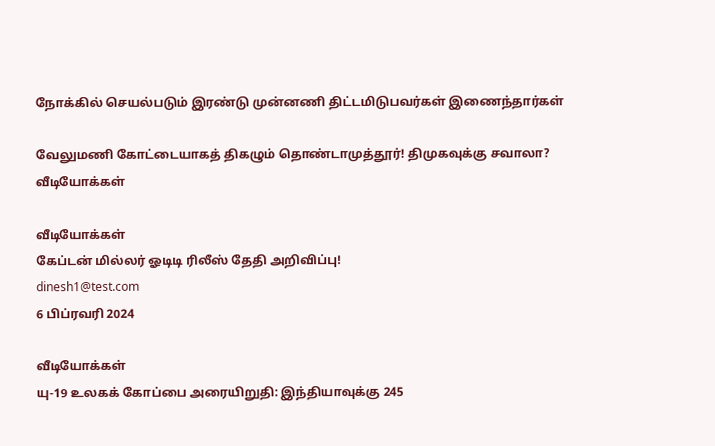நோக்கில் செயல்படும் இரண்டு முன்னணி திட்டமிடுபவர்கள் இணைந்தார்கள்

வேலுமணி கோட்டையாகத் திகழும் தொண்டாமுத்தூர்! திமுகவுக்கு சவாலா?
வீடியோக்கள்

வீடியோக்கள்
கேப்டன் மில்லர் ஓடிடி ரிலீஸ் தேதி அறிவிப்பு!
dinesh1@test.com
6 பிப்ரவரி 2024

வீடியோக்கள்
யு-19 உலகக் கோப்பை அரையிறுதி: இந்தியாவுக்கு 245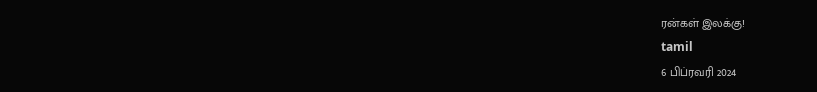ரன்கள் இலக்கு!
tamil
6 பிப்ரவரி 2024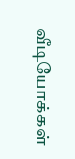வீடியோக்கள்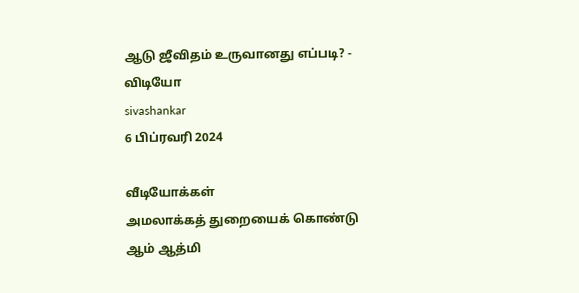ஆடு ஜீவிதம் உருவானது எப்படி? - விடியோ
sivashankar
6 பிப்ரவரி 2024

வீடியோக்கள்
அமலாக்கத் துறையைக் கொண்டு ஆம் ஆத்மி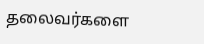தலைவர்களை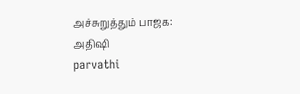அச்சுறுத்தும் பாஜக: அதிஷி
parvathi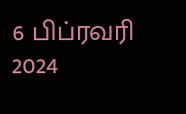6 பிப்ரவரி 2024